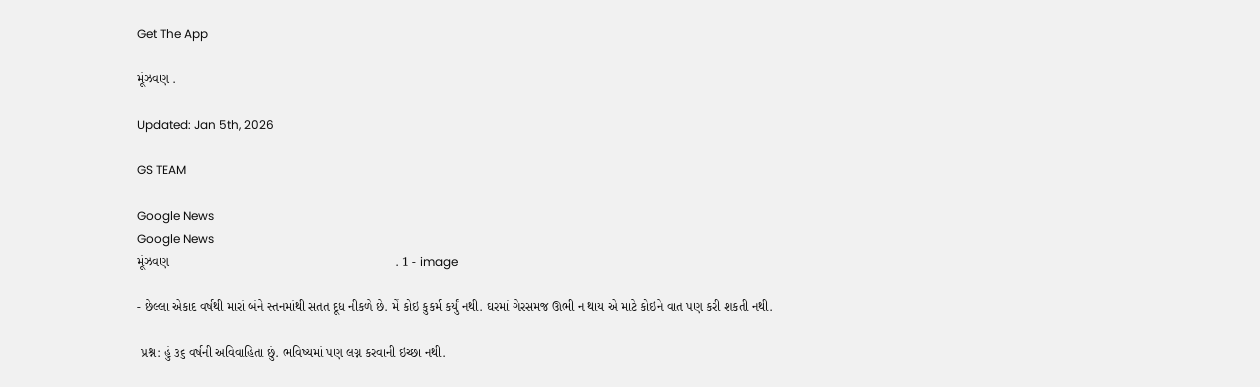Get The App

મૂંઝવણ .

Updated: Jan 5th, 2026

GS TEAM

Google News
Google News
મૂંઝવણ                                                               . 1 - image

- છેલ્લા એકાદ વર્ષથી મારાં બંને સ્તનમાંથી સતત દૂધ નીકળે છે. મેં કોઇ કુકર્મ કર્યું નથી. ઘરમાં ગેરસમજ ઊભી ન થાય એ માટે કોઇને વાત પણ કરી શકતી નથી.

 પ્રશ્ન: હું ૩૬ વર્ષની અવિવાહિતા છું. ભવિષ્યમાં પણ લગ્ન કરવાની ઇચ્છા નથી.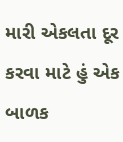મારી એકલતા દૂર કરવા માટે હું એક બાળક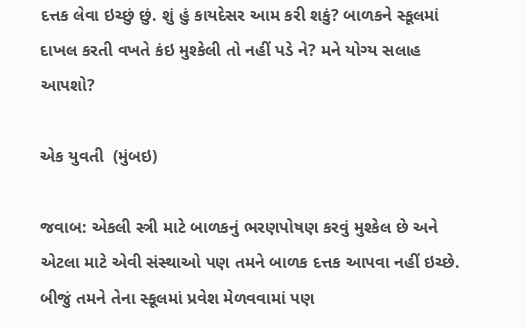દત્તક લેવા ઇચ્છું છું. શું હું કાયદેસર આમ કરી શકું? બાળકને સ્કૂલમાં દાખલ કરતી વખતે કંઇ મુશ્કેલી તો નહીં પડે ને? મને યોગ્ય સલાહ આપશો?

એક યુવતી  (મુંબઇ)

જવાબ: એકલી સ્ત્રી માટે બાળકનું ભરણપોષણ કરવું મુશ્કેલ છે અને એટલા માટે એવી સંસ્થાઓ પણ તમને બાળક દત્તક આપવા નહીં ઇચ્છે. બીજું તમને તેના સ્કૂલમાં પ્રવેશ મેળવવામાં પણ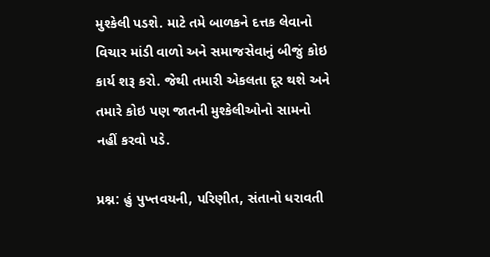મુશ્કેલી પડશે. માટે તમે બાળકને દત્તક લેવાનો વિચાર માંડી વાળો અને સમાજસેવાનું બીજું કોઇ કાર્ય શરૂ કરો. જેથી તમારી એકલતા દૂર થશે અને તમારે કોઇ પણ જાતની મુશ્કેલીઓનો સામનો નહીં કરવો પડે.

પ્રશ્ન: હું પુખ્તવયની, પરિણીત, સંતાનો ધરાવતી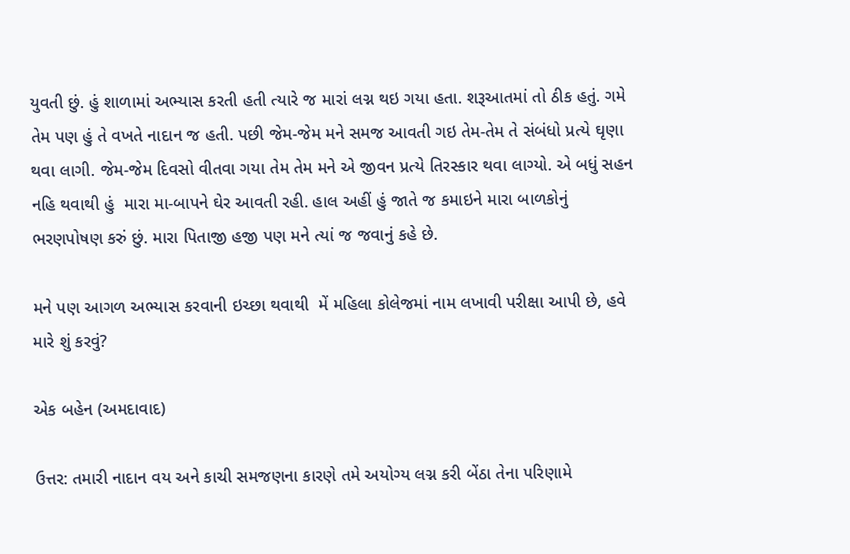યુવતી છું. હું શાળામાં અભ્યાસ કરતી હતી ત્યારે જ મારાં લગ્ન થઇ ગયા હતા. શરૂઆતમાં તો ઠીક હતું. ગમે તેમ પણ હું તે વખતે નાદાન જ હતી. પછી જેમ-જેમ મને સમજ આવતી ગઇ તેમ-તેમ તે સંબંધો પ્રત્યે ઘૃણા થવા લાગી. જેમ-જેમ દિવસો વીતવા ગયા તેમ તેમ મને એ જીવન પ્રત્યે તિરસ્કાર થવા લાગ્યો. એ બધું સહન નહિ થવાથી હું  મારા મા-બાપને ઘેર આવતી રહી. હાલ અહીં હું જાતે જ કમાઇને મારા બાળકોનું  ભરણપોષણ કરું છું. મારા પિતાજી હજી પણ મને ત્યાં જ જવાનું કહે છે.

મને પણ આગળ અભ્યાસ કરવાની ઇચ્છા થવાથી  મેં મહિલા કોલેજમાં નામ લખાવી પરીક્ષા આપી છે, હવે મારે શું કરવું?

એક બહેન (અમદાવાદ)

ઉત્તર: તમારી નાદાન વય અને કાચી સમજણના કારણે તમે અયોગ્ય લગ્ન કરી બેંઠા તેના પરિણામે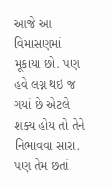આજે આ વિમાસણમાં મૂકાયા છો. પણ હવે લગ્ન થઇ જ ગયાં છે એટલે શક્ય હોય તો તેને  નિભાવવા સારા. પણ તેમ છતાં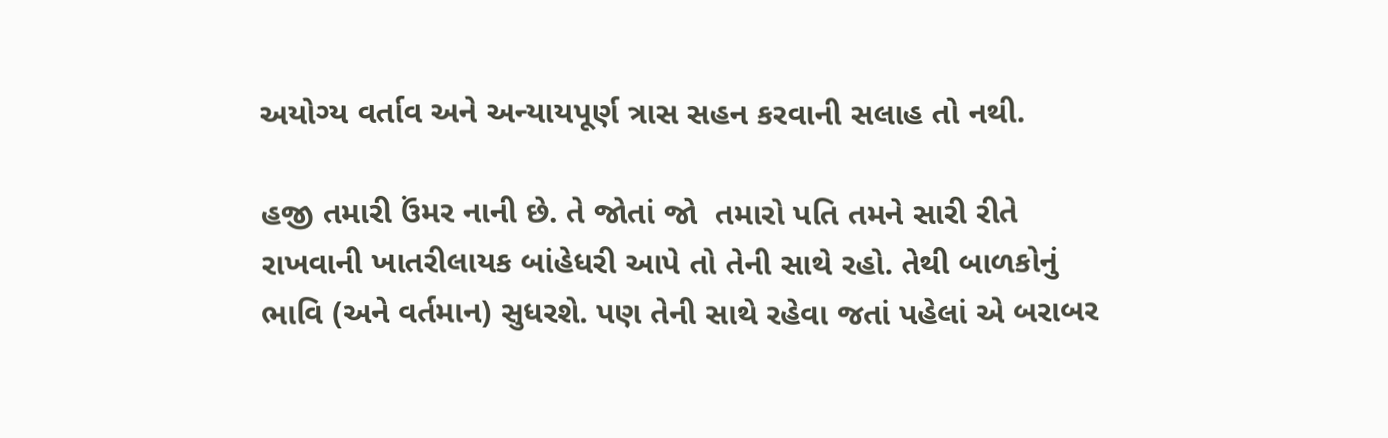અયોગ્ય વર્તાવ અને અન્યાયપૂર્ણ ત્રાસ સહન કરવાની સલાહ તો નથી.

હજી તમારી ઉંમર નાની છે. તે જોતાં જો  તમારો પતિ તમને સારી રીતે રાખવાની ખાતરીલાયક બાંહેધરી આપે તો તેની સાથે રહો. તેથી બાળકોનું ભાવિ (અને વર્તમાન) સુધરશે. પણ તેની સાથે રહેવા જતાં પહેલાં એ બરાબર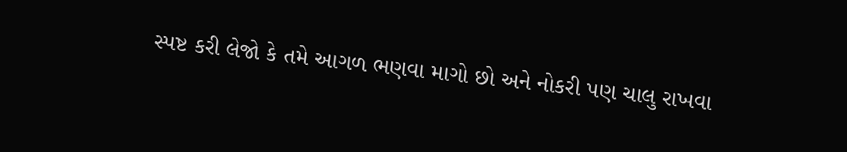સ્પષ્ટ કરી લેજો કે તમે આગળ ભણવા માગો છો અને નોકરી પણ ચાલુ રાખવા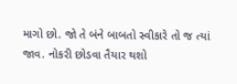માગો છો. જો તે બંને બાબતો સ્વીકારે તો જ ત્યાં જાવ. નોકરી છોડવા તૈયાર થશો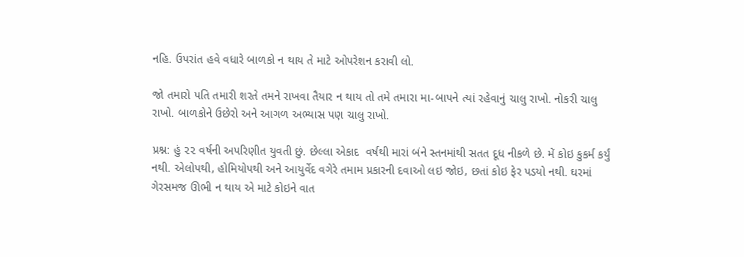નહિ. ઉપરાંત હવે વધારે બાળકો ન થાય તે માટે ઓપરેશન કરાવી લો.

જો તમારો પતિ તમારી શરતે તમને રાખવા તૈયાર ન થાય તો તમે તમારા મા-બાપને ત્યાં રહેવાનું ચાલુ રાખો. નોકરી ચાલુ રાખો. બાળકોને ઉછેરો અને આગળ અભ્યાસ પણ ચાલુ રાખો.

પ્રશ્ન: હું ૨૨ વર્ષની અપરિણીત યુવતી છું. છેલ્લા એકાદ  વર્ષથી મારાં બંને સ્તનમાંથી સતત દૂધ નીકળે છે. મેં કોઇ કુકર્મ કર્યું નથી. એલોપથી, હોમિયોપથી અને આયુર્વેદ વગેરે તમામ પ્રકારની દવાઓ લઇ જોઇ, છતાં કોઇ ફેર પડયો નથી. ઘરમાં ગેરસમજ ઊભી ન થાય એ માટે કોઇને વાત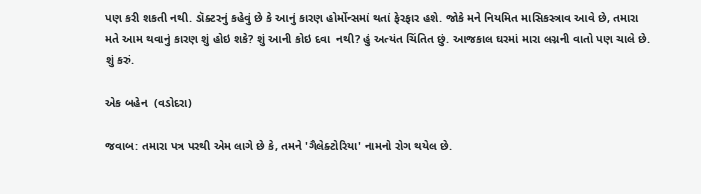પણ કરી શકતી નથી. ડૉક્ટરનું કહેવું છે કે આનું કારણ હોર્મોન્સમાં થતાં ફેરફાર હશે. જોકે મને નિયમિત માસિકસ્ત્રાવ આવે છે, તમારા મતે આમ થવાનું કારણ શું હોઇ શકે? શું આની કોઇ દવા  નથી? હું અત્યંત ચિંતિત છું. આજકાલ ઘરમાં મારા લગ્નની વાતો પણ ચાલે છે. શું કરું.

એક બહેન  (વડોદરા)

જવાબ: તમારા પત્ર પરથી એમ લાગે છે કે, તમને 'ગૈલેક્ટોરિયા' નામનો રોગ થયેલ છે.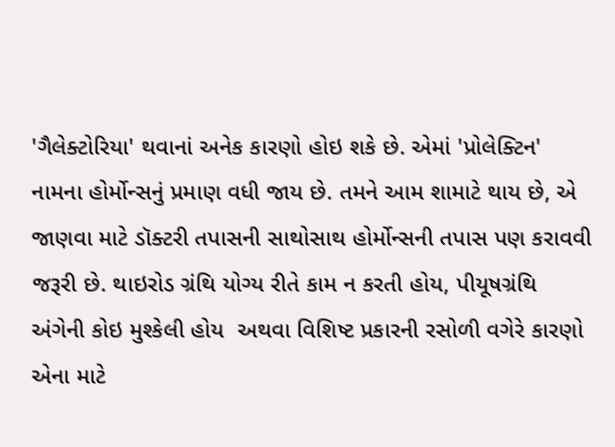'ગૈલેક્ટોરિયા' થવાનાં અનેક કારણો હોઇ શકે છે. એમાં 'પ્રોલેક્ટિન' નામના હોર્મોન્સનું પ્રમાણ વધી જાય છે. તમને આમ શામાટે થાય છે, એ જાણવા માટે ડૉક્ટરી તપાસની સાથોસાથ હોર્મોન્સની તપાસ પણ કરાવવી જરૂરી છે. થાઇરોડ ગ્રંથિ યોગ્ય રીતે કામ ન કરતી હોય, પીયૂષગ્રંથિ અંગેની કોઇ મુશ્કેલી હોય  અથવા વિશિષ્ટ પ્રકારની રસોળી વગેરે કારણો  એના માટે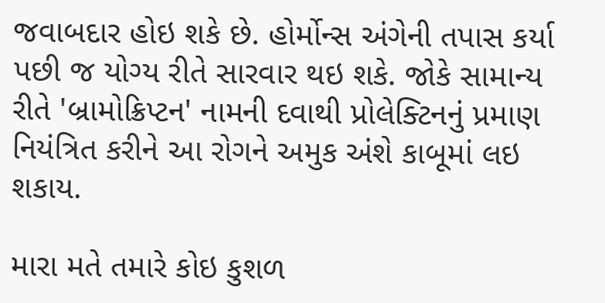જવાબદાર હોઇ શકે છે. હોર્મોન્સ અંગેની તપાસ કર્યા પછી જ યોગ્ય રીતે સારવાર થઇ શકે. જોકે સામાન્ય રીતે 'બ્રામોક્રિપ્ટન' નામની દવાથી પ્રોલેક્ટિનનું પ્રમાણ નિયંત્રિત કરીને આ રોગને અમુક અંશે કાબૂમાં લઇ શકાય.

મારા મતે તમારે કોઇ કુશળ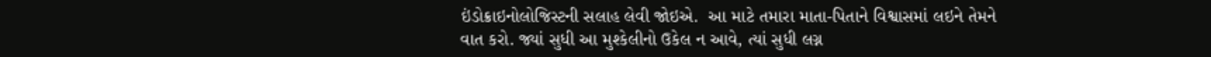ઇંડોક્રાઇનોલોજિસ્ટની સલાહ લેવી જોઇએ.  આ માટે તમારા માતા-પિતાને વિશ્વાસમાં લઇને તેમને વાત કરો. જ્યાં સુધી આ મુશ્કેલીનો ઉકેલ ન આવે, ત્યાં સુધી લગ્ન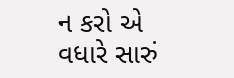ન કરો એ વધારે સારું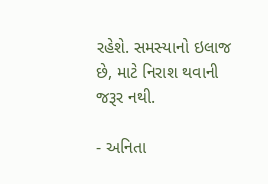રહેશે. સમસ્યાનો ઇલાજ છે, માટે નિરાશ થવાની જરૂર નથી.

- અનિતા